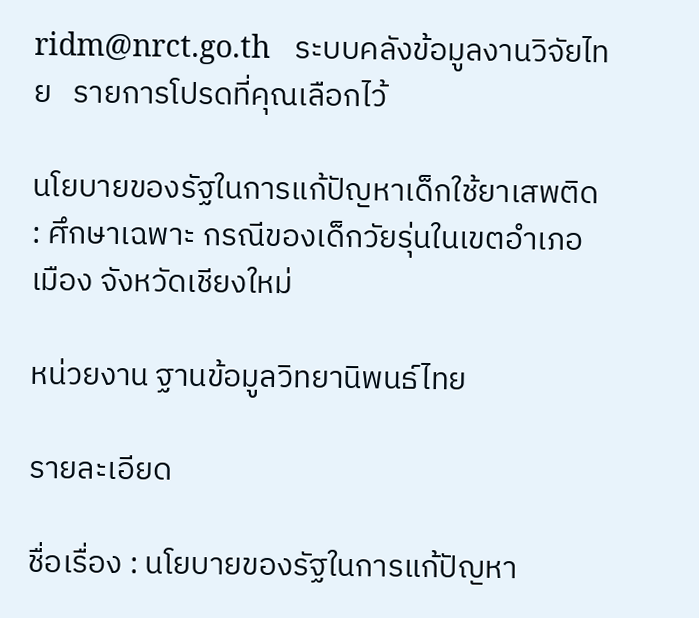ridm@nrct.go.th   ระบบคลังข้อมูลงานวิจัยไทย   รายการโปรดที่คุณเลือกไว้

นโยบายของรัฐในการแก้ปัญหาเด็กใช้ยาเสพติด : ศึกษาเฉพาะ กรณีของเด็กวัยรุ่นในเขตอำเภอเมือง จังหวัดเชียงใหม่

หน่วยงาน ฐานข้อมูลวิทยานิพนธ์ไทย

รายละเอียด

ชื่อเรื่อง : นโยบายของรัฐในการแก้ปัญหา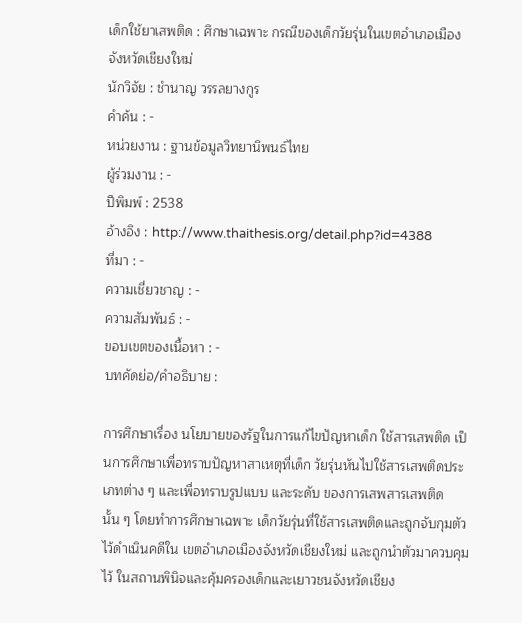เด็กใช้ยาเสพติด : ศึกษาเฉพาะ กรณีของเด็กวัยรุ่นในเขตอำเภอเมือง จังหวัดเชียงใหม่
นักวิจัย : ชำนาญ วรรลยางกูร
คำค้น : -
หน่วยงาน : ฐานข้อมูลวิทยานิพนธ์ไทย
ผู้ร่วมงาน : -
ปีพิมพ์ : 2538
อ้างอิง : http://www.thaithesis.org/detail.php?id=4388
ที่มา : -
ความเชี่ยวชาญ : -
ความสัมพันธ์ : -
ขอบเขตของเนื้อหา : -
บทคัดย่อ/คำอธิบาย :

การศึกษาเรื่อง นโยบายของรัฐในการแก้ไขปัญหาเด็ก ใช้สารเสพติด เป็นการศึกษาเพื่อทราบปัญหาสาเหตุที่เด็ก วัยรุ่นหันไปใช้สารเสพติดประเภทต่าง ๆ และเพื่อทราบรูปแบบ และระดับ ของการเสพสารเสพติดนั้น ๆ โดยทำการศึกษาเฉพาะ เด็กวัยรุ่นที่ใช้สารเสพติดและถูกจับกุมตัวไว้ดำเนินคดีใน เขตอำเภอเมืองจังหวัดเชียงใหม่ และถูกนำตัวมาควบคุมไว้ ในสถานพินิจและคุ้มครองเด็กและเยาวชนจังหวัดเชียง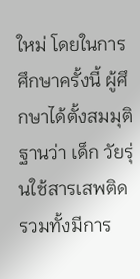ใหม่ โดยในการศึกษาครั้งนี้ ผู้ศึกษาได้ตั้งสมมุติฐานว่า เด็ก วัยรุ่นใช้สารเสพติด รวมทั้งมีการ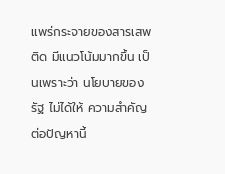แพร่กระจายของสารเสพติด มีแนวโน้มมากขึ้น เป็นเพราะว่า นโยบายของรัฐ ไม่ได้ให้ ความสำคัญต่อปัญหานี้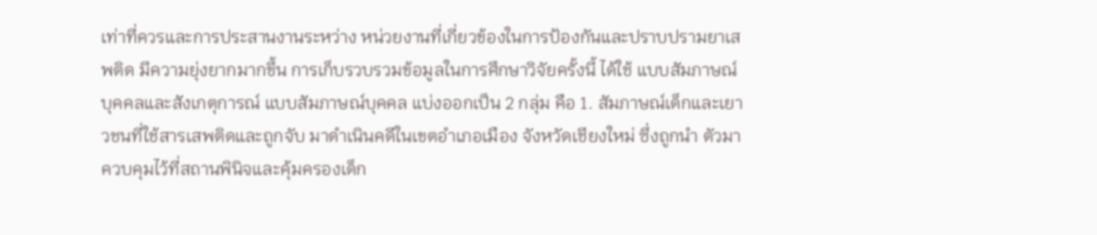เท่าที่ควรและการประสานงานระหว่าง หน่วยงานที่เกี่ยวข้องในการป้องกันและปราบปรามยาเสพติด มีความยุ่งยากมากขึ้น การเก็บรวบรวมข้อมูลในการศึกษาวิจัยครั้งนี้ ได้ใช้ แบบสัมภาษณ์บุคคลและสังเกตุการณ์ แบบสัมภาษณ์บุคคล แบ่งออกเป็น 2 กลุ่ม คือ 1. สัมภาษณ์เด็กและเยาวชนที่ใช้สารเสพติดและถูกจับ มาดำเนินคดีในเขตอำเภอเมือง จังหวัดเชียงใหม่ ซึ่งถูกนำ ตัวมาควบคุมไว้ที่สถานพินิจและคุ้มครองเด็ก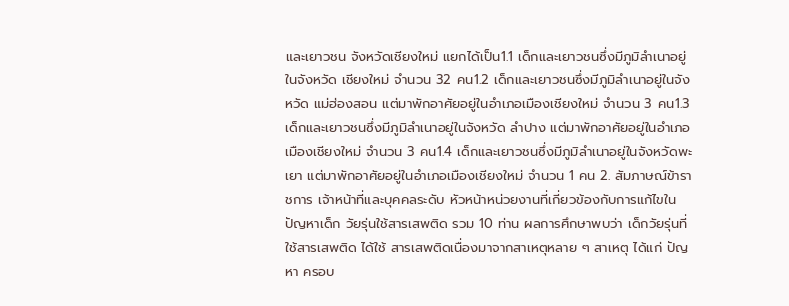และเยาวชน จังหวัดเชียงใหม่ แยกได้เป็น1.1 เด็กและเยาวชนซึ่งมีภูมิลำเนาอยู่ในจังหวัด เชียงใหม่ จำนวน 32 คน1.2 เด็กและเยาวชนซึ่งมีภูมิลำเนาอยู่ในจังหวัด แม่ฮ่องสอน แต่มาพักอาศัยอยู่ในอำเภอเมืองเชียงใหม่ จำนวน 3 คน1.3 เด็กและเยาวชนซึ่งมีภูมิลำเนาอยู่ในจังหวัด ลำปาง แต่มาพักอาศัยอยู่ในอำเภอเมืองเชียงใหม่ จำนวน 3 คน1.4 เด็กและเยาวชนซึ่งมีภูมิลำเนาอยู่ในจังหวัดพะเยา แต่มาพักอาศัยอยู่ในอำเภอเมืองเชียงใหม่ จำนวน 1 คน 2. สัมภาษณ์ข้าราชการ เจ้าหน้าที่และบุคคลระดับ หัวหน้าหน่วยงานที่เกี่ยวข้องกับการแก้ไขในปัญหาเด็ก วัยรุ่นใช้สารเสพติด รวม 10 ท่าน ผลการศึกษาพบว่า เด็กวัยรุ่นที่ใช้สารเสพติด ได้ใช้ สารเสพติดเนื่องมาจากสาเหตุหลาย ๆ สาเหตุ ได้แก่ ปัญหา ครอบ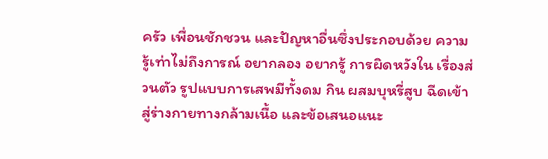ครัว เพื่อนชักชวน และปัญหาอื่นซึ่งประกอบด้วย ความรู้เท่าไม่ถึงการณ์ อยากลอง อยากรู้ การผิดหวังใน เรื่องส่วนตัว รูปแบบการเสพมีทั้งดม กิน ผสมบุหรี่สูบ ฉีดเข้าสู่ร่างกายทางกล้ามเนื้อ และข้อเสนอแนะ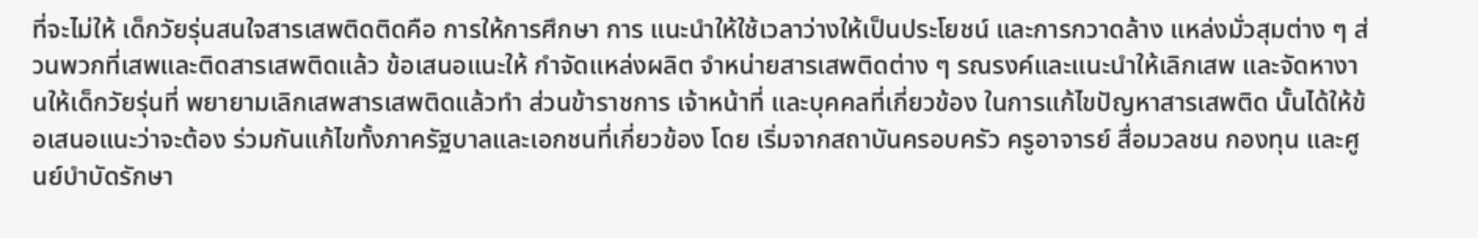ที่จะไม่ให้ เด็กวัยรุ่นสนใจสารเสพติดติดคือ การให้การศึกษา การ แนะนำให้ใช้เวลาว่างให้เป็นประโยชน์ และการกวาดล้าง แหล่งมั่วสุมต่าง ๆ ส่วนพวกที่เสพและติดสารเสพติดแล้ว ข้อเสนอแนะให้ กำจัดแหล่งผลิต จำหน่ายสารเสพติดต่าง ๆ รณรงค์และแนะนำให้เลิกเสพ และจัดหางานให้เด็กวัยรุ่นที่ พยายามเลิกเสพสารเสพติดแล้วทำ ส่วนข้าราชการ เจ้าหน้าที่ และบุคคลที่เกี่ยวข้อง ในการแก้ไขปัญหาสารเสพติด นั้นได้ให้ข้อเสนอแนะว่าจะต้อง ร่วมกันแก้ไขทั้งภาครัฐบาลและเอกชนที่เกี่ยวข้อง โดย เริ่มจากสถาบันครอบครัว ครูอาจารย์ สื่อมวลชน กองทุน และศูนย์บำบัดรักษา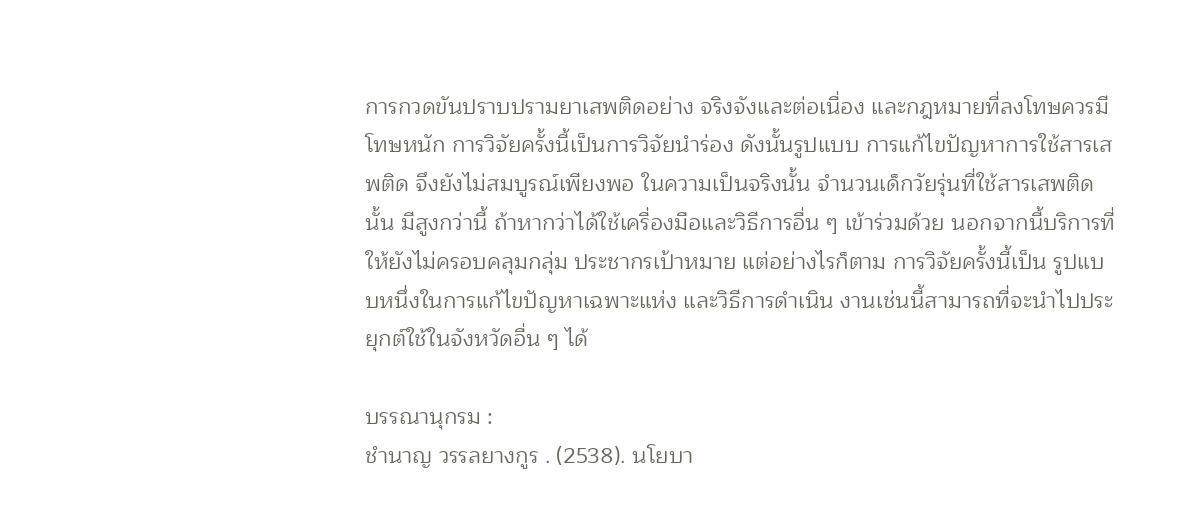การกวดขันปราบปรามยาเสพติดอย่าง จริงจังและต่อเนื่อง และกฎหมายที่ลงโทษควรมีโทษหนัก การวิจัยครั้งนี้เป็นการวิจัยนำร่อง ดังนั้นรูปแบบ การแก้ไขปัญหาการใช้สารเสพติด จึงยังไม่สมบูรณ์เพียงพอ ในความเป็นจริงนั้น จำนวนเด็กวัยรุ่นที่ใช้สารเสพติดนั้น มีสูงกว่านี้ ถ้าหากว่าได้ใช้เครื่องมือและวิธีการอื่น ๆ เข้าร่วมด้วย นอกจากนี้บริการที่ให้ยังไม่ครอบคลุมกลุ่ม ประชากรเป้าหมาย แต่อย่างไรก็ตาม การวิจัยครั้งนี้เป็น รูปแบบหนึ่งในการแก้ไขปัญหาเฉพาะแห่ง และวิธีการดำเนิน งานเช่นนี้สามารถที่จะนำไปประยุกต์ใช้ในจังหวัดอื่น ๆ ได้

บรรณานุกรม :
ชำนาญ วรรลยางกูร . (2538). นโยบา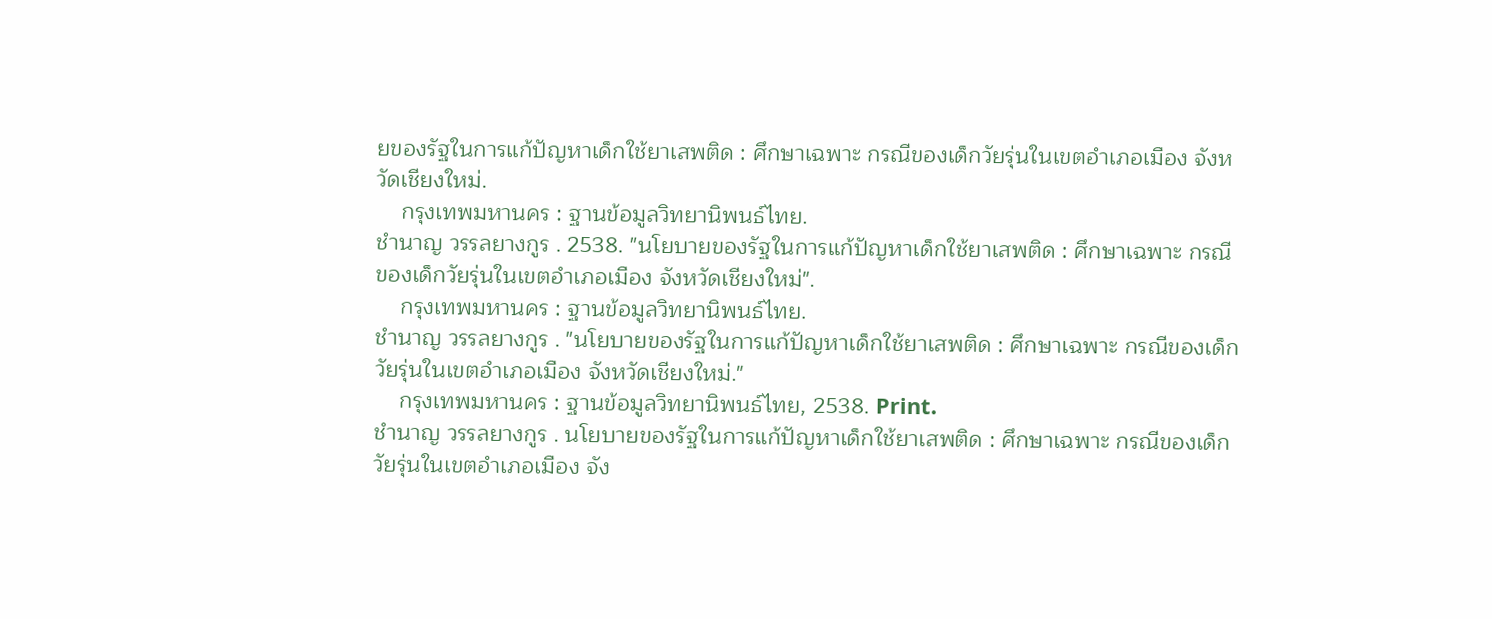ยของรัฐในการแก้ปัญหาเด็กใช้ยาเสพติด : ศึกษาเฉพาะ กรณีของเด็กวัยรุ่นในเขตอำเภอเมือง จังหวัดเชียงใหม่.
    กรุงเทพมหานคร : ฐานข้อมูลวิทยานิพนธ์ไทย.
ชำนาญ วรรลยางกูร . 2538. "นโยบายของรัฐในการแก้ปัญหาเด็กใช้ยาเสพติด : ศึกษาเฉพาะ กรณีของเด็กวัยรุ่นในเขตอำเภอเมือง จังหวัดเชียงใหม่".
    กรุงเทพมหานคร : ฐานข้อมูลวิทยานิพนธ์ไทย.
ชำนาญ วรรลยางกูร . "นโยบายของรัฐในการแก้ปัญหาเด็กใช้ยาเสพติด : ศึกษาเฉพาะ กรณีของเด็กวัยรุ่นในเขตอำเภอเมือง จังหวัดเชียงใหม่."
    กรุงเทพมหานคร : ฐานข้อมูลวิทยานิพนธ์ไทย, 2538. Print.
ชำนาญ วรรลยางกูร . นโยบายของรัฐในการแก้ปัญหาเด็กใช้ยาเสพติด : ศึกษาเฉพาะ กรณีของเด็กวัยรุ่นในเขตอำเภอเมือง จัง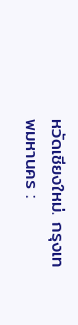หวัดเชียงใหม่. กรุงเทพมหานคร :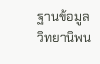ฐานข้อมูลวิทยานิพน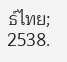ธ์ไทย; 2538.